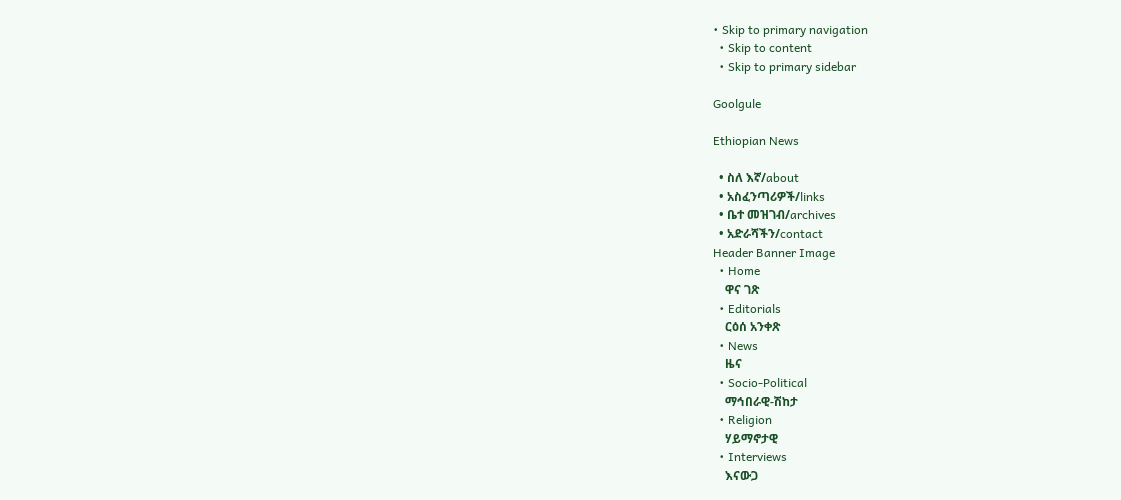• Skip to primary navigation
  • Skip to content
  • Skip to primary sidebar

Goolgule

Ethiopian News

  • ስለ እኛ/about
  • አስፈንጣሪዎች/links
  • ቤተ መዝገብ/archives
  • አድራሻችን/contact
Header Banner Image
  • Home
    ዋና ገጽ
  • Editorials
    ርዕሰ አንቀጽ
  • News
    ዜና
  • Socio-Political
    ማኅበራዊ-ሽከታ
  • Religion
    ሃይማኖታዊ
  • Interviews
    እናውጋ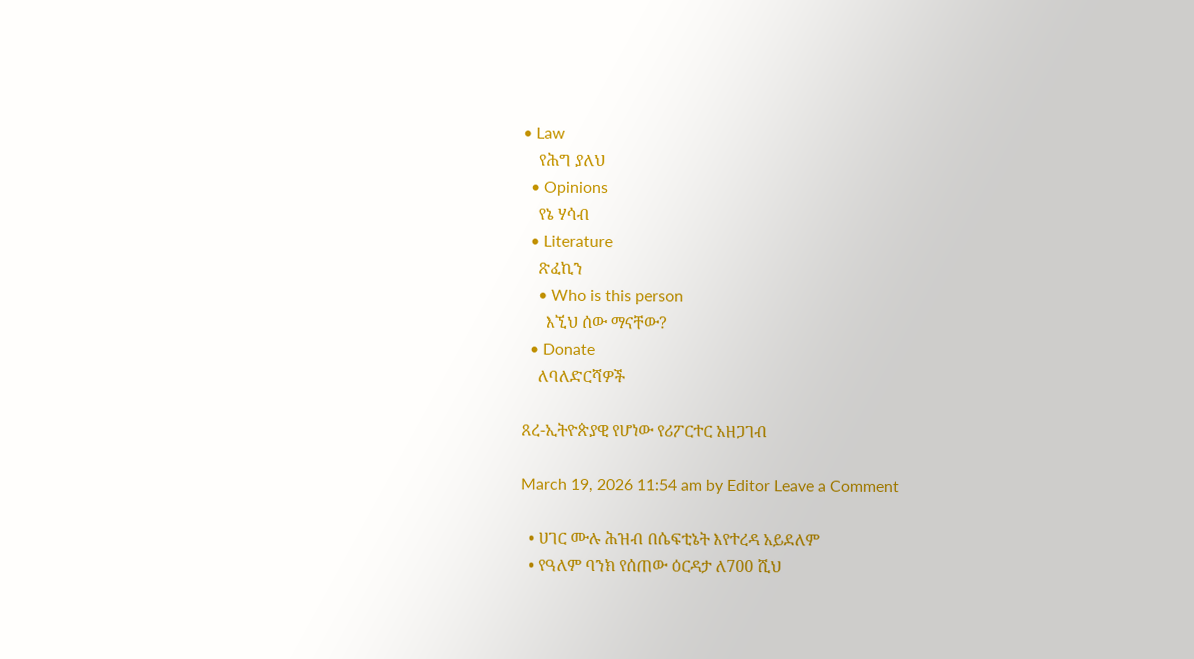• Law
    የሕግ ያለህ
  • Opinions
    የኔ ሃሳብ
  • Literature
    ጽፈኪን
    • Who is this person
      እኚህ ሰው ማናቸው?
  • Donate
    ለባለድርሻዎች

ጸረ-ኢትዮጵያዊ የሆነው የሪፖርተር አዘጋገብ

March 19, 2026 11:54 am by Editor Leave a Comment

  • ሀገር ሙሉ ሕዝብ በሴፍቲኔት እየተረዳ አይደለም
  • የዓለም ባንክ የሰጠው ዕርዳታ ለ700 ሺህ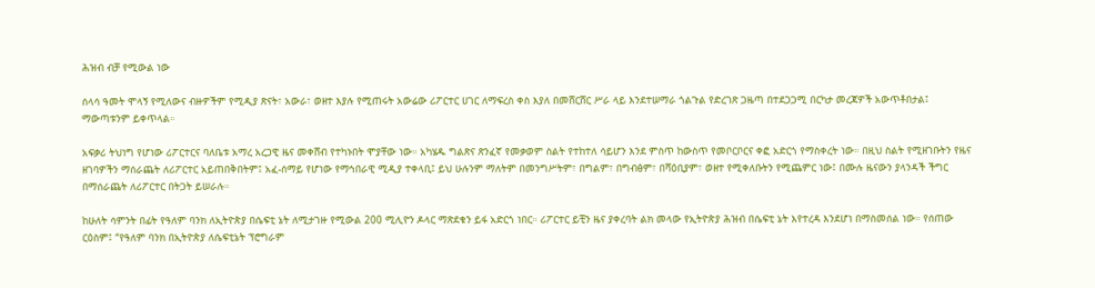ሕዝብ ብቻ የሚውል ነው

ሰላሳ ዓመት ሞላኝ የሚለውና ብዙዎችም የሚዲያ ጽናት፣ አውራ፣ ወዘተ እያሉ የሚጠሩት አውሬው ሪፖርተር ሀገር ለማፍረስ ቀስ እያለ በመሸርሸር ሥራ ላይ እንደተሠማራ ጎልጉል የድረገጽ ጋዜጣ በተደጋጋሚ በርካታ መረጃዎች አውጥቶበታል፤ ማውጣቱንም ይቀጥላል።

አፍቃሪ ትህነግ የሆነው ሪፖርተርና ባለቤቱ አማረ አረጋዊ ዜና መቀሸብ የተካኑበት ሞያቸው ነው። አካሄዱ ግልጽና ጽንፈኛ የመቃወም ስልት የተከተለ ሳይሆን እንደ ምስጥ ከውስጥ የመቦርቦርና ቀፎ አድርጎ የማስቀረት ነው። በዚህ ስልት የሚዘገቡትን የዜና ዘገባዎችን ማሰራጨት ለሪፖርተር አይጠበቅበትም፤ አፈ-ሰማይ የሆነው የማኅበራዊ ሚዲያ ተቀላቢ፤ ይህ ሁሉንም ማለትም በመንግሥትም፣ በግልም፣ በግብፅም፣ በሻዕቢያም፣ ወዘተ የሚቀለቡትን የሚጨምር ነው፤ በሙሉ ዜናውን ያላንዳች ችግር በማሰራጨት ለሪፖርተር በትጋት ይሠራሉ።

ከሁለት ሳምንት በፊት የዓለም ባንክ ለኢትዮጵያ በሴፍቲ ኔት ለሚታገዙ የሚውል 200 ሚሊዮን ዶላር ማጽደቁን ይፋ አድርጎ ነበር። ሪፖርተር ይቺን ዜና ያቀረባት ልክ መላው የኢትዮጵያ ሕዝብ በሴፍቲ ኔት እየተረዳ እንደሆነ በማስመሰል ነው። የሰጠው ርዕስም፤ “የዓለም ባንክ በኢትዮጵያ ለሴፍቲኔት ፕሮግራም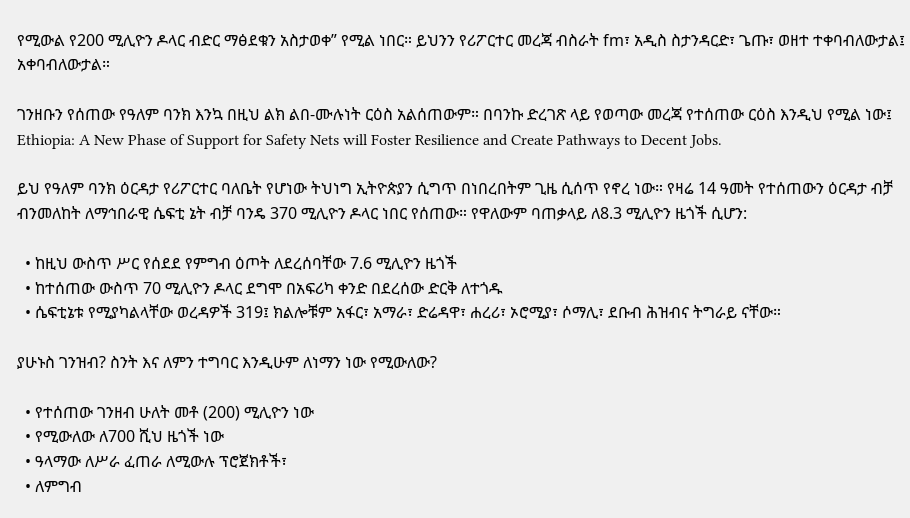የሚውል የ200 ሚሊዮን ዶላር ብድር ማፅደቁን አስታወቀ” የሚል ነበር። ይህንን የሪፖርተር መረጃ ብስራት fm፣ አዲስ ስታንዳርድ፣ ጌጡ፣ ወዘተ ተቀባብለውታል፤ አቀባብለውታል።

ገንዘቡን የሰጠው የዓለም ባንክ እንኳ በዚህ ልክ ልበ-ሙሉነት ርዕስ አልሰጠውም። በባንኩ ድረገጽ ላይ የወጣው መረጃ የተሰጠው ርዕስ እንዲህ የሚል ነው፤ Ethiopia: A New Phase of Support for Safety Nets will Foster Resilience and Create Pathways to Decent Jobs.

ይህ የዓለም ባንክ ዕርዳታ የሪፖርተር ባለቤት የሆነው ትህነግ ኢትዮጵያን ሲግጥ በነበረበትም ጊዜ ሲሰጥ የኖረ ነው። የዛሬ 14 ዓመት የተሰጠውን ዕርዳታ ብቻ ብንመለከት ለማኅበራዊ ሴፍቲ ኔት ብቻ ባንዴ 370 ሚሊዮን ዶላር ነበር የሰጠው። የዋለውም ባጠቃላይ ለ8.3 ሚሊዮን ዜጎች ሲሆን:

  • ከዚህ ውስጥ ሥር የሰደደ የምግብ ዕጦት ለደረሰባቸው 7.6 ሚሊዮን ዜጎች
  • ከተሰጠው ውስጥ 70 ሚሊዮን ዶላር ደግሞ በአፍሪካ ቀንድ በደረሰው ድርቅ ለተጎዱ
  • ሴፍቲኔቱ የሚያካልላቸው ወረዳዎች 319፤ ክልሎቹም አፋር፣ አማራ፣ ድሬዳዋ፣ ሐረሪ፣ ኦሮሚያ፣ ሶማሊ፣ ደቡብ ሕዝብና ትግራይ ናቸው።

ያሁኑስ ገንዝብ? ስንት እና ለምን ተግባር እንዲሁም ለነማን ነው የሚውለው?

  • የተሰጠው ገንዘብ ሁለት መቶ (200) ሚሊዮን ነው
  • የሚውለው ለ700 ሺህ ዜጎች ነው
  • ዓላማው ለሥራ ፈጠራ ለሚውሉ ፕሮጀክቶች፣
  • ለምግብ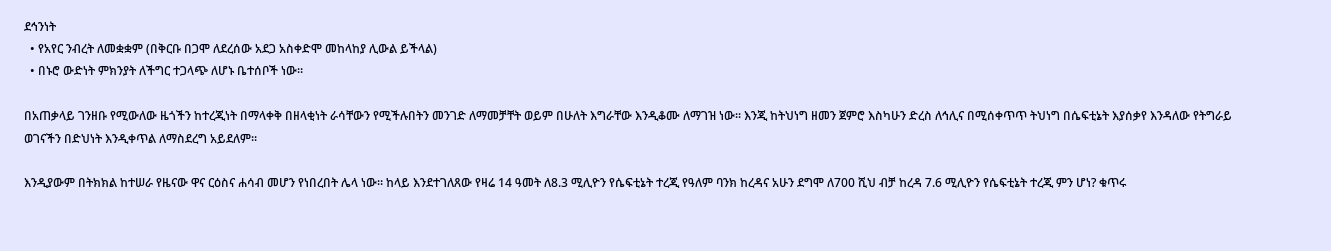ደኅንነት
  • የአየር ንብረት ለመቋቋም (በቅርቡ በጋሞ ለደረሰው አደጋ አስቀድሞ መከላከያ ሊውል ይችላል)
  • በኑሮ ውድነት ምክንያት ለችግር ተጋላጭ ለሆኑ ቤተሰቦች ነው።

በአጠቃላይ ገንዘቡ የሚውለው ዜጎችን ከተረጂነት በማላቀቅ በዘላቂነት ራሳቸውን የሚችሉበትን መንገድ ለማመቻቸት ወይም በሁለት እግራቸው እንዲቆሙ ለማገዝ ነው። እንጂ ከትህነግ ዘመን ጀምሮ እስካሁን ድረስ ለኅሊና በሚሰቀጥጥ ትህነግ በሴፍቲኔት እያሰቃየ እንዳለው የትግራይ ወገናችን በድህነት እንዲቀጥል ለማስደረግ አይደለም።

እንዲያውም በትክክል ከተሠራ የዜናው ዋና ርዕስና ሐሳብ መሆን የነበረበት ሌላ ነው። ከላይ እንደተገለጸው የዛሬ 14 ዓመት ለ8.3 ሚሊዮን የሴፍቲኔት ተረጂ የዓለም ባንክ ከረዳና አሁን ደግሞ ለ700 ሺህ ብቻ ከረዳ 7.6 ሚሊዮን የሴፍቲኔት ተረጂ ምን ሆነ? ቁጥሩ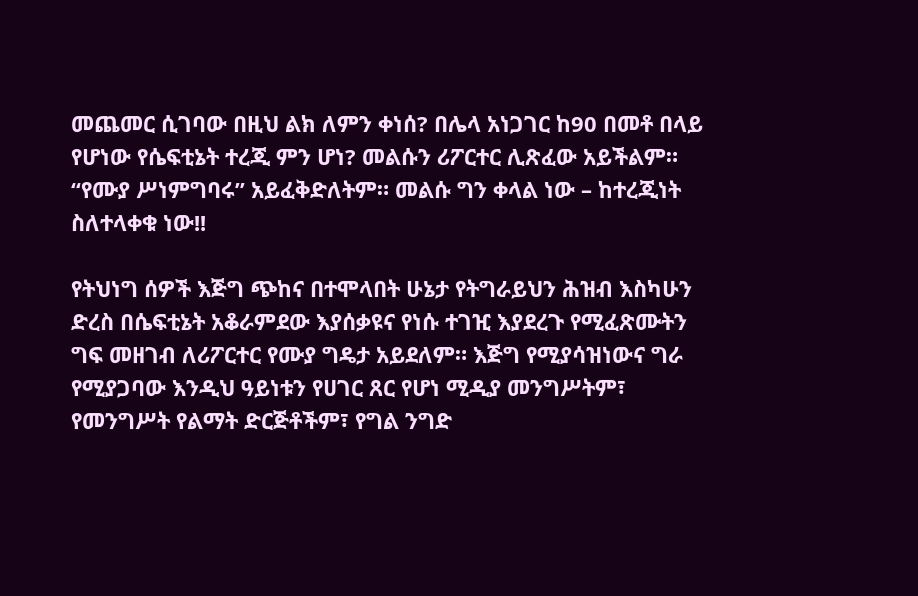መጨመር ሲገባው በዚህ ልክ ለምን ቀነሰ? በሌላ አነጋገር ከ90 በመቶ በላይ የሆነው የሴፍቲኔት ተረጂ ምን ሆነ? መልሱን ሪፖርተር ሊጽፈው አይችልም። “የሙያ ሥነምግባሩ” አይፈቅድለትም። መልሱ ግን ቀላል ነው – ከተረጂነት ስለተላቀቁ ነው!!

የትህነግ ሰዎች እጅግ ጭከና በተሞላበት ሁኔታ የትግራይህን ሕዝብ እስካሁን ድረስ በሴፍቲኔት አቆራምደው እያሰቃዩና የነሱ ተገዢ እያደረጉ የሚፈጽሙትን ግፍ መዘገብ ለሪፖርተር የሙያ ግዴታ አይደለም። እጅግ የሚያሳዝነውና ግራ የሚያጋባው እንዲህ ዓይነቱን የሀገር ጸር የሆነ ሚዲያ መንግሥትም፣ የመንግሥት የልማት ድርጅቶችም፣ የግል ንግድ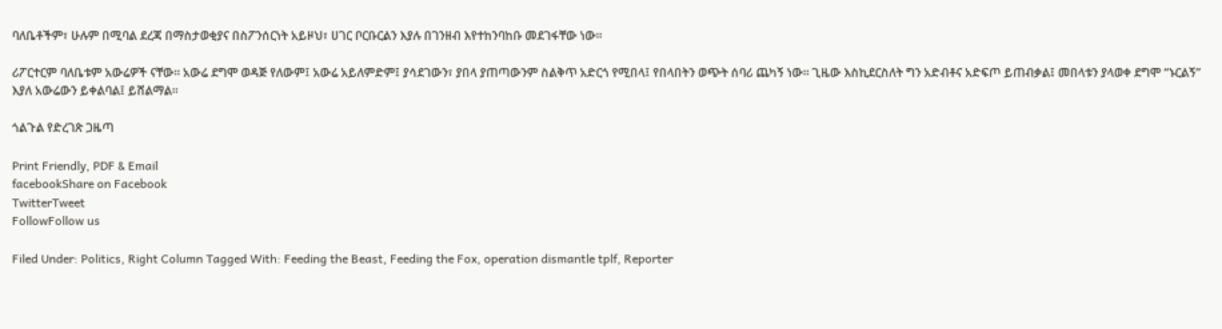ባለቤቶችም፣ ሁሉም በሚባል ደረጃ በማስታወቂያና በስፖንሰርነት አይዞህ፣ ሀገር ቦርቡርልን እያሉ በገንዘብ እየተከንባከቡ መደገፋቸው ነው።

ሪፖርተርም ባለቤቱም አውሬዎች ናቸው። አውሬ ደግሞ ወዳጅ የለውም፤ አውሬ አይለምድም፤ ያሳደገውን፣ ያበላ ያጠጣውንም ስልቅጥ አድርጎ የሚበላ፤ የበላበትን ወጭት ሰባሪ ጨካኝ ነው። ጊዜው እስኪደርስለት ግን አድብቶና አድፍጦ ይጠብቃል፤ መበላቱን ያላወቀ ደግሞ “ኑርልኝ” እያለ አውሬውን ይቀልባል፤ ይሸልማል።

ጎልጉል የድረገጽ ጋዜጣ

Print Friendly, PDF & Email
facebookShare on Facebook
TwitterTweet
FollowFollow us

Filed Under: Politics, Right Column Tagged With: Feeding the Beast, Feeding the Fox, operation dismantle tplf, Reporter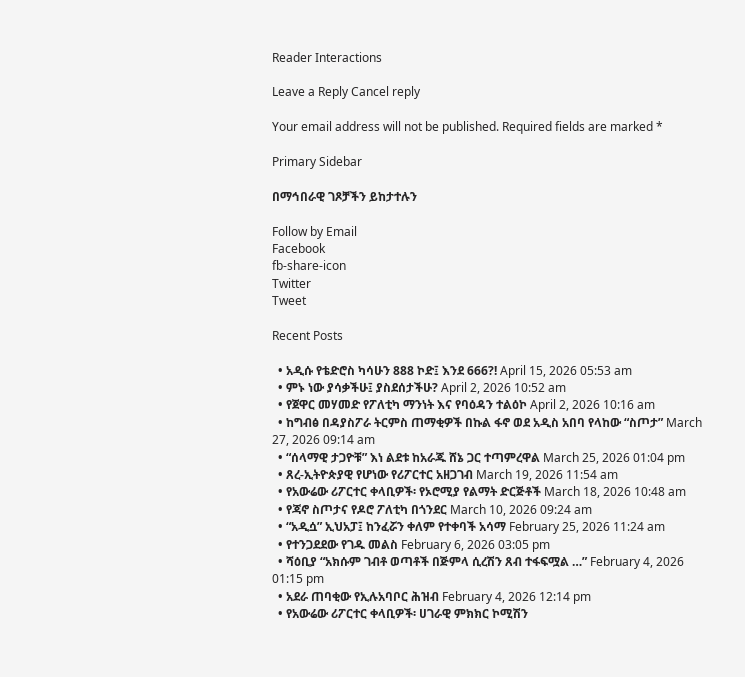Reader Interactions

Leave a Reply Cancel reply

Your email address will not be published. Required fields are marked *

Primary Sidebar

በማኅበራዊ ገጾቻችን ይከታተሉን

Follow by Email
Facebook
fb-share-icon
Twitter
Tweet

Recent Posts

  • አዲሱ የቴድሮስ ካሳሁን 888 ኮድ፤ እንደ 666?! April 15, 2026 05:53 am
  • ምኑ ነው ያሳቃችሁ፤ ያስደሰታችሁ? April 2, 2026 10:52 am
  • የጀዋር መሃመድ የፖለቲካ ማንነት እና የባዕዳን ተልዕኮ April 2, 2026 10:16 am
  • ከግብፅ በዳያስፖራ ትርምስ ጠማቂዎች በኩል ፋኖ ወደ አዲስ አበባ የላከው “ስጦታ” March 27, 2026 09:14 am
  • “ሰላማዊ ታጋዮቹ” እነ ልደቱ ከአራጁ ሸኔ ጋር ተጣምረዋል March 25, 2026 01:04 pm
  • ጸረ-ኢትዮጵያዊ የሆነው የሪፖርተር አዘጋገብ March 19, 2026 11:54 am
  • የአውሬው ሪፖርተር ቀላቢዎች፡ የኦሮሚያ የልማት ድርጅቶች March 18, 2026 10:48 am
  • የጃኖ ስጦታና የዶሮ ፖለቲካ በጎንደር March 10, 2026 09:24 am
  • “አዲሷ” ኢህአፓ፤ ከንፈሯን ቀለም የተቀባች አሳማ February 25, 2026 11:24 am
  • የተንጋደደው የገዱ መልስ February 6, 2026 03:05 pm
  • ሻዕቢያ “አክሱም ገብቶ ወጣቶች በጅምላ ሲረሽን ጸብ ተፋፍሟል …” February 4, 2026 01:15 pm
  • አደራ ጠባቂው የኢሉአባቦር ሕዝብ February 4, 2026 12:14 pm
  • የአውሬው ሪፖርተር ቀላቢዎች፡ ሀገራዊ ምክክር ኮሚሽን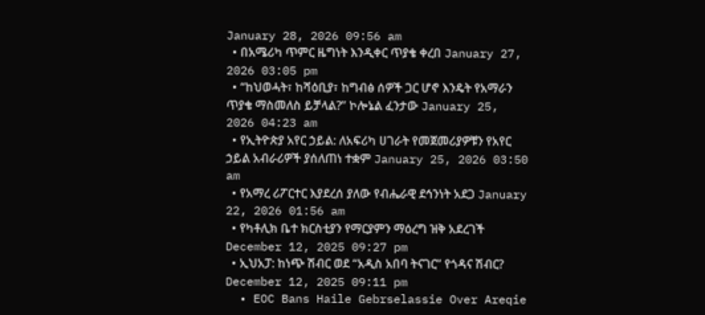January 28, 2026 09:56 am
  • በአሜሪካ ጥምር ዜግነት እንዲቀር ጥያቄ ቀረበ January 27, 2026 03:05 pm
  • “ከህወሓት፣ ከሻዕቢያ፣ ከግብፅ ሰዎች ጋር ሆኖ እንዴት የአማራን ጥያቄ ማስመለስ ይቻላል?” ኮሎኔል ፈንታው January 25, 2026 04:23 am
  • የኢትዮጵያ አየር ኃይል: ለአፍሪካ ሀገራት የመጀመሪያዎቹን የአየር ኃይል አብራሪዎች ያሰለጠነ ተቋም January 25, 2026 03:50 am
  • የአማረ ሪፖርተር እያደረሰ ያለው የብሔራዊ ደኅንነት አደጋ January 22, 2026 01:56 am
  • የካቶሊክ ቤተ ክርስቲያን የማርያምን ማዕረግ ዝቅ አደረገች December 12, 2025 09:27 pm
  • ኢህአፓ: ከነጭ ሽብር ወደ “አዲስ አበባ ትናገር” የጎዳና ሽብር? December 12, 2025 09:11 pm
  • EOC Bans Haile Gebrselassie Over Areqie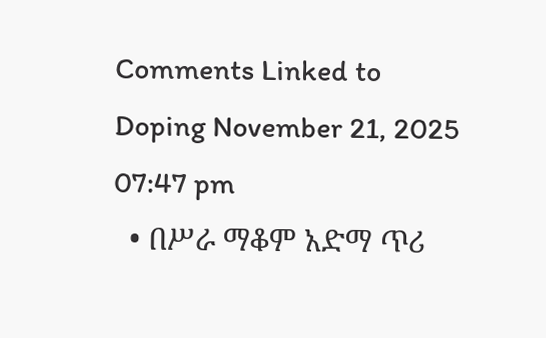Comments Linked to Doping November 21, 2025 07:47 pm
  • በሥራ ማቆም አድማ ጥሪ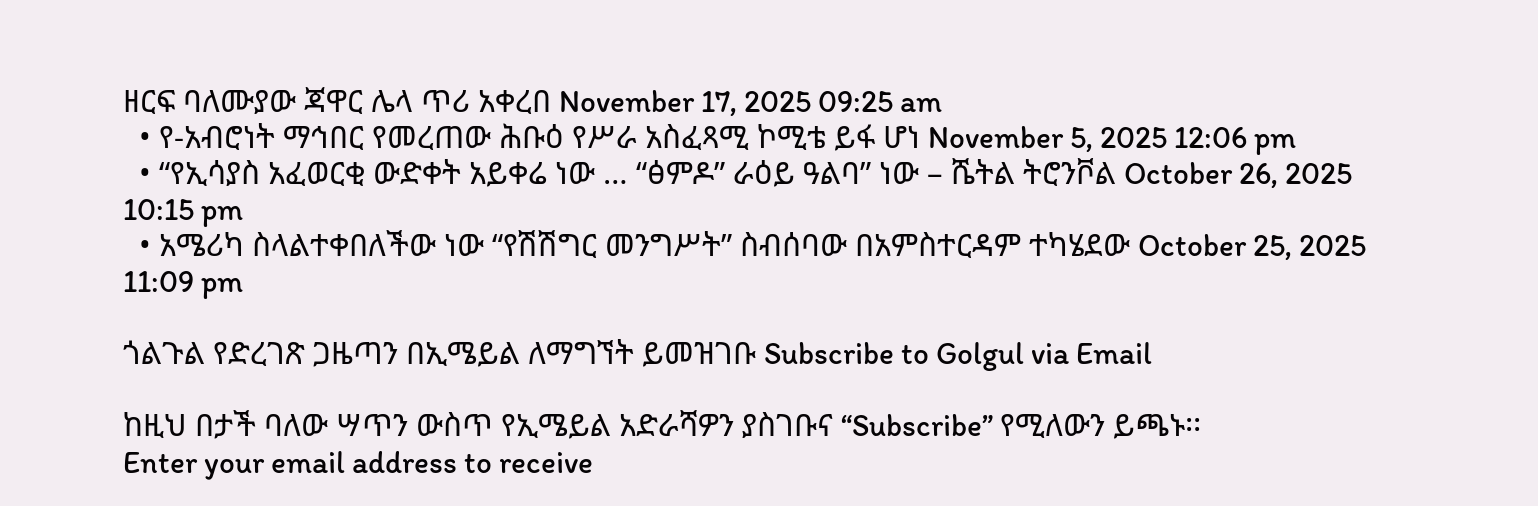ዘርፍ ባለሙያው ጃዋር ሌላ ጥሪ አቀረበ November 17, 2025 09:25 am
  • የ-አብሮነት ማኅበር የመረጠው ሕቡዕ የሥራ አስፈጻሚ ኮሚቴ ይፋ ሆነ November 5, 2025 12:06 pm
  • “የኢሳያስ አፈወርቂ ውድቀት አይቀሬ ነው … “ፅምዶ” ራዕይ ዓልባ” ነው – ሼትል ትሮንቮል October 26, 2025 10:15 pm
  • አሜሪካ ስላልተቀበለችው ነው “የሽሽግር መንግሥት” ስብሰባው በአምስተርዳም ተካሄደው October 25, 2025 11:09 pm

ጎልጉል የድረገጽ ጋዜጣን በኢሜይል ለማግኘት ይመዝገቡ Subscribe to Golgul via Email

ከዚህ በታች ባለው ሣጥን ውስጥ የኢሜይል አድራሻዎን ያስገቡና “Subscribe” የሚለውን ይጫኑ፡፡
Enter your email address to receive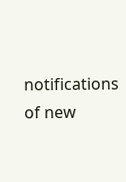notifications of new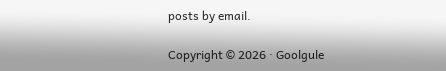posts by email.

Copyright © 2026 · Goolgule